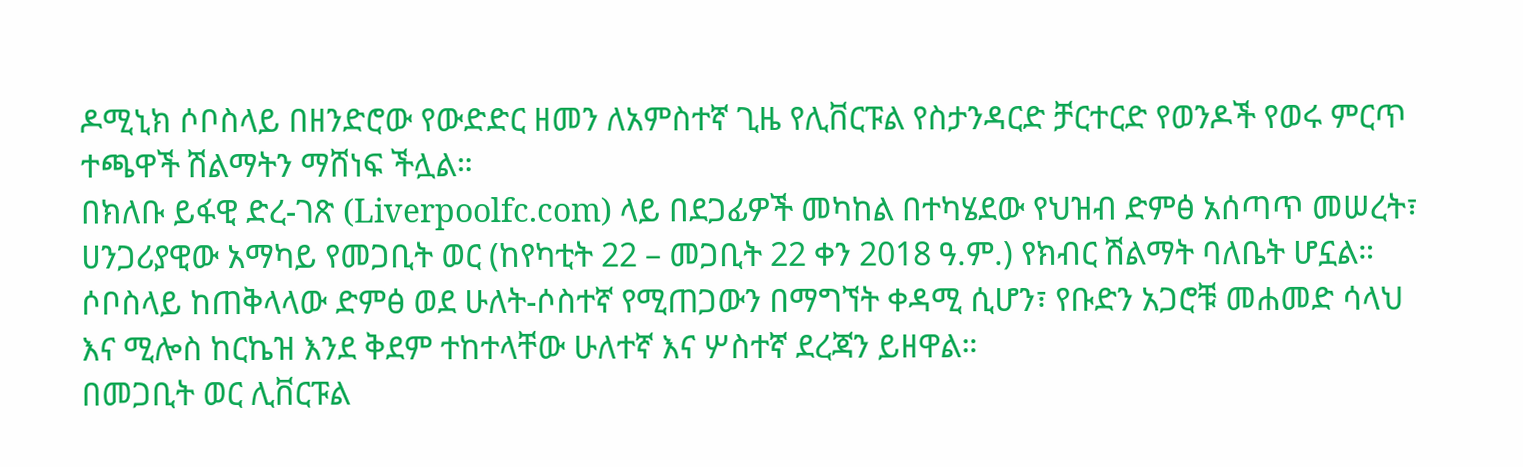ዶሚኒክ ሶቦስላይ በዘንድሮው የውድድር ዘመን ለአምስተኛ ጊዜ የሊቨርፑል የስታንዳርድ ቻርተርድ የወንዶች የወሩ ምርጥ ተጫዋች ሽልማትን ማሸነፍ ችሏል።
በክለቡ ይፋዊ ድረ-ገጽ (Liverpoolfc.com) ላይ በደጋፊዎች መካከል በተካሄደው የህዝብ ድምፅ አሰጣጥ መሠረት፣ ሀንጋሪያዊው አማካይ የመጋቢት ወር (ከየካቲት 22 – መጋቢት 22 ቀን 2018 ዓ.ም.) የክብር ሽልማት ባለቤት ሆኗል።
ሶቦስላይ ከጠቅላላው ድምፅ ወደ ሁለት-ሶስተኛ የሚጠጋውን በማግኘት ቀዳሚ ሲሆን፣ የቡድን አጋሮቹ መሐመድ ሳላህ እና ሚሎስ ከርኬዝ እንደ ቅደም ተከተላቸው ሁለተኛ እና ሦስተኛ ደረጃን ይዘዋል።
በመጋቢት ወር ሊቨርፑል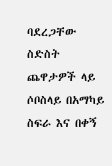ባደረጋቸው ስድስት ጨዋታዎች ላይ ሶቦስላይ በአማካይ ስፍራ እና በቀኝ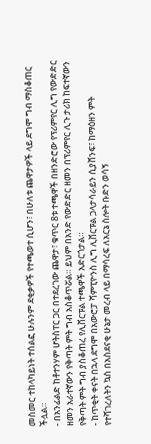መስመር ተከላካይነት ተሰልፎ ሁሉንም ደቂቃዎች የተጫወተ ሲሆን፣ በሁለቱ ጨዋታዎች ላይ ደግሞ ግብ ማስቆጠር ችሏል።
- በአንፊልድ ከቶተንሃም ሆትስፐር ጋር በተደረገው ጨዋታ፣ ቁጥር 8ቱ ተጫዋች በዘንድሮው የፕሪምየር ሊግ የውድድር ዘመን አራተኛውን የቅጣት ምት ግብ አስቆጥሯል። ይህም በአንድ የውድድር ዘመን በፕሪምየር ሊጉ ታሪክ ከፍተኛውን የቅጣት ምት ግብ ያስቆጠረ የሊቨርፑል ተጫዋች አድርጎታል።
- ከጥቂት ቀናት በኋላ ደግሞ በአውሮፓ ሻምፒዮንስ ሊግ ሊቨርፑል ጋላታሳራይን ሲያሸንፍ፣ ከማዕዘን ምት የተሻገረለትን ኳስ በአስደናቂ ሁኔታ መረብ ላይ በማሳረፍ ለአርኔ ስሎት ቡድን ወሳኝ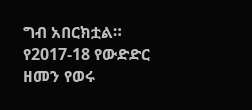ግብ አበርክቷል።
የ2017-18 የውድድር ዘመን የወሩ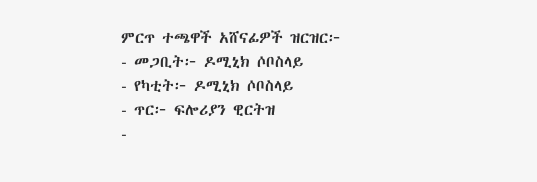ምርጥ ተጫዋች አሸናፊዎች ዝርዝር፦
- መጋቢት፦ ዶሚኒክ ሶቦስላይ
- የካቲት፦ ዶሚኒክ ሶቦስላይ
- ጥር፦ ፍሎሪያን ዊርትዝ
-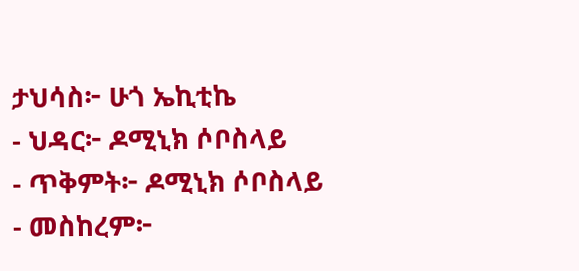ታህሳስ፦ ሁጎ ኤኪቲኬ
- ህዳር፦ ዶሚኒክ ሶቦስላይ
- ጥቅምት፦ ዶሚኒክ ሶቦስላይ
- መስከረም፦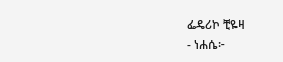ፌዴሪኮ ቺዬዛ
- ነሐሴ፦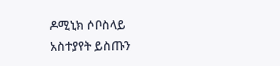ዶሚኒክ ሶቦስላይ
አስተያየት ይስጡን